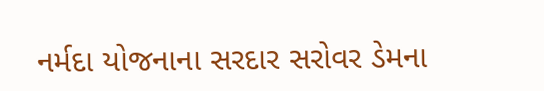નર્મદા યોજનાના સરદાર સરોવર ડેમના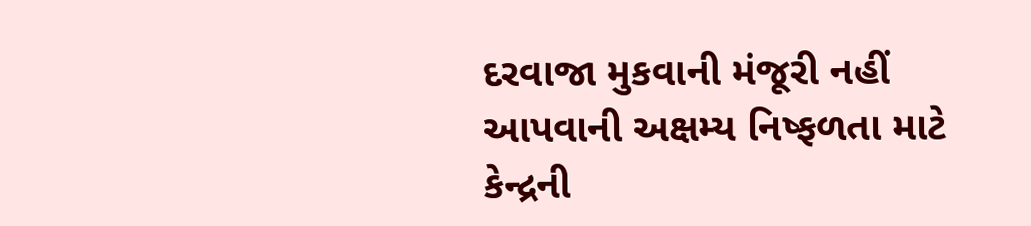દરવાજા મુકવાની મંજૂરી નહીં આપવાની અક્ષમ્ય નિષ્ફળતા માટે કેન્દ્રની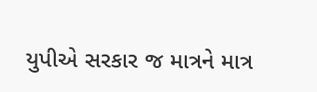યુપીએ સરકાર જ માત્રને માત્ર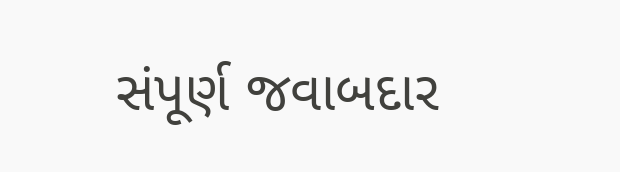સંપૂર્ણ જવાબદાર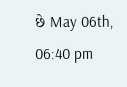છે May 06th, 06:40 pm